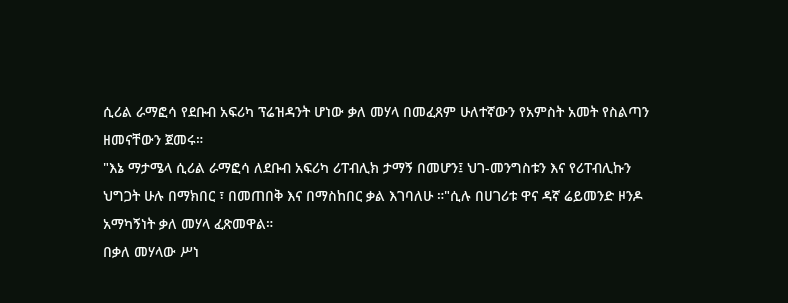ሲሪል ራማፎሳ የደቡብ አፍሪካ ፕሬዝዳንት ሆነው ቃለ መሃላ በመፈጸም ሁለተኛውን የአምስት አመት የስልጣን ዘመናቸውን ጀመሩ።
"እኔ ማታሜላ ሲሪል ራማፎሳ ለደቡብ አፍሪካ ሪፐብሊክ ታማኝ በመሆን፤ ህገ-መንግስቱን እና የሪፐብሊኩን ህግጋት ሁሉ በማክበር ፣ በመጠበቅ እና በማስከበር ቃል እገባለሁ ።"ሲሉ በሀገሪቱ ዋና ዳኛ ሬይመንድ ዞንዶ አማካኝነት ቃለ መሃላ ፈጽመዋል።
በቃለ መሃላው ሥነ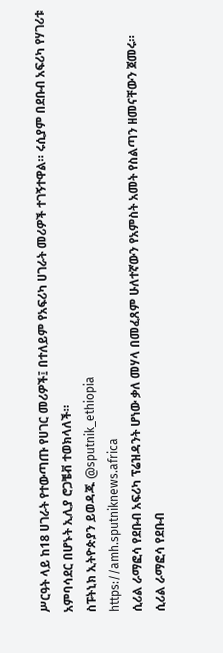ሥርዓት ላይ ከ18 ሀገራት የተውጣጡ የሀገር መሪዎች፤ በተለይም የአፍሪካ ሀገራት መሪዎች ተገኝተዋል። ሩሲያም በደቡብ አፍሪካ የሃገሪቱ አምባሳደር በሆኑት ኢሊያ ሮጋቼቭ ተወክላለች።
ስፑትኒክ ኢትዮጵያን ይወዳጁ @sputnik_ethiopia
https://amh.sputniknews.africa
ሲሪል ራማፎሳ የደቡብ አፍሪካ ፕሬዝዳንት ሆነው ቃለ መሃላ በመፈጸም ሁለተኛውን የአምስት አመት የስልጣን ዘመናቸውን ጀመሩ።
ሲሪል ራማፎሳ የደቡብ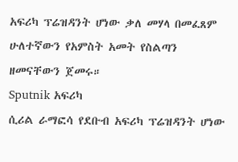አፍሪካ ፕሬዝዳንት ሆነው ቃለ መሃላ በመፈጸም ሁለተኛውን የአምስት አመት የስልጣን ዘመናቸውን ጀመሩ።
Sputnik አፍሪካ
ሲሪል ራማፎሳ የደቡብ አፍሪካ ፕሬዝዳንት ሆነው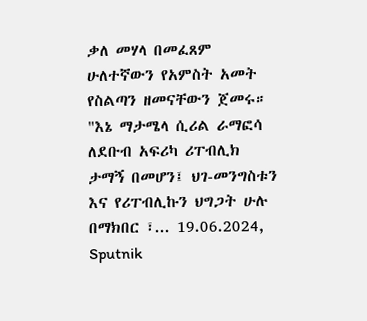ቃለ መሃላ በመፈጸም ሁለተኛውን የአምስት አመት የስልጣን ዘመናቸውን ጀመሩ። "እኔ ማታሜላ ሲሪል ራማፎሳ ለደቡብ አፍሪካ ሪፐብሊክ ታማኝ በመሆን፤ ህገ-መንግስቱን እና የሪፐብሊኩን ህግጋት ሁሉ በማክበር ፣... 19.06.2024, Sputnik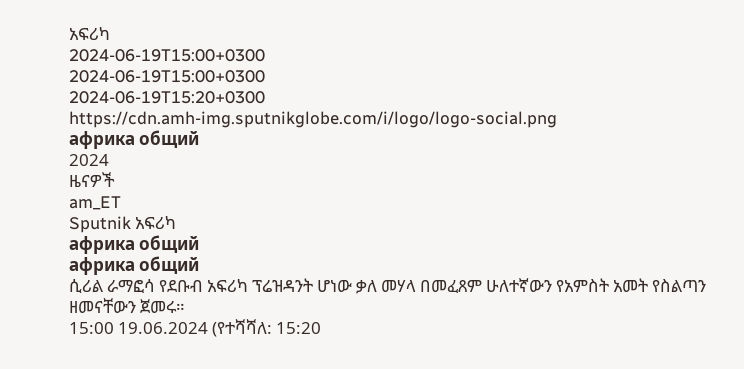አፍሪካ
2024-06-19T15:00+0300
2024-06-19T15:00+0300
2024-06-19T15:20+0300
https://cdn.amh-img.sputnikglobe.com/i/logo/logo-social.png
африка общий
2024
ዜናዎች
am_ET
Sputnik አፍሪካ
африка общий
африка общий
ሲሪል ራማፎሳ የደቡብ አፍሪካ ፕሬዝዳንት ሆነው ቃለ መሃላ በመፈጸም ሁለተኛውን የአምስት አመት የስልጣን ዘመናቸውን ጀመሩ።
15:00 19.06.2024 (የተሻሻለ: 15:20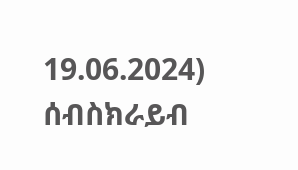19.06.2024)
ሰብስክራይብ